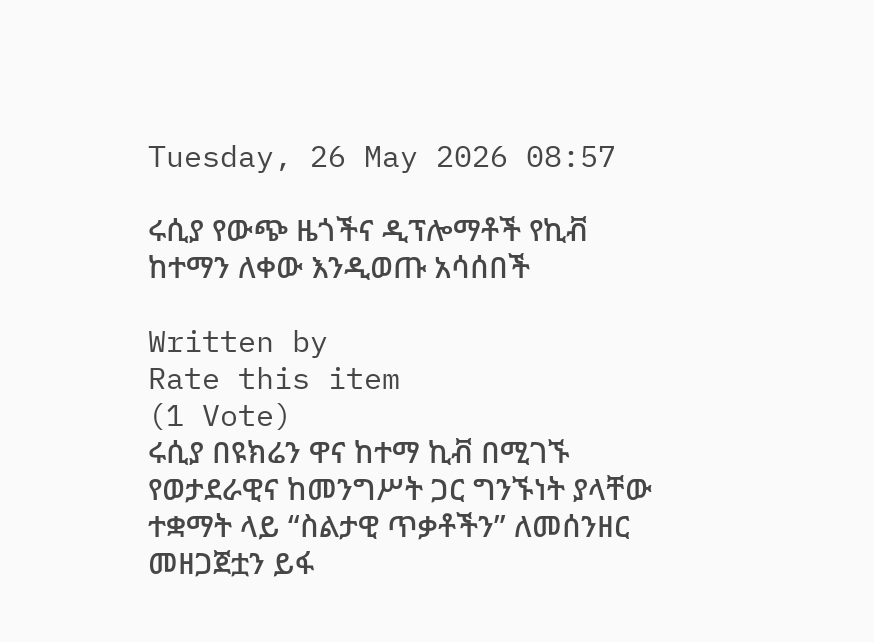Tuesday, 26 May 2026 08:57

ሩሲያ የውጭ ዜጎችና ዲፕሎማቶች የኪቭ ከተማን ለቀው እንዲወጡ አሳሰበች

Written by
Rate this item
(1 Vote)
ሩሲያ በዩክሬን ዋና ከተማ ኪቭ በሚገኙ የወታደራዊና ከመንግሥት ጋር ግንኙነት ያላቸው ተቋማት ላይ “ስልታዊ ጥቃቶችን” ለመሰንዘር መዘጋጀቷን ይፋ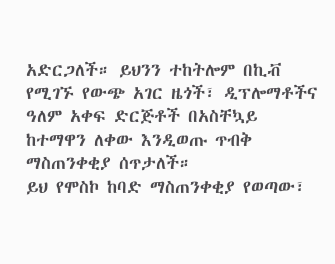አድርጋለች። ይህንን ተከትሎም በኪቭ የሚገኙ የውጭ አገር ዜጎች፣ ዲፕሎማቶችና ዓለም አቀፍ ድርጅቶች በአስቸኳይ ከተማዋን ለቀው እንዲወጡ ጥብቅ ማስጠንቀቂያ ሰጥታለች።
ይህ የሞስኮ ከባድ ማስጠንቀቂያ የወጣው፣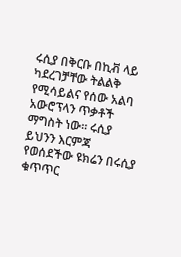ሩሲያ በቅርቡ በኪቭ ላይ ካደረገቻቸው ትልልቅ የሚሳይልና የሰው አልባ አውሮፕላን ጥቃቶች ማግስት ነው። ሩሲያ ይህንን እርምጃ የወሰደችው ዩክሬን በሩሲያ ቁጥጥር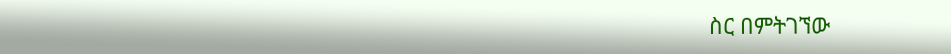ስር በምትገኘው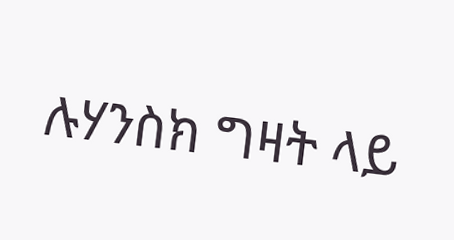ሉሃንስክ ግዛት ላይ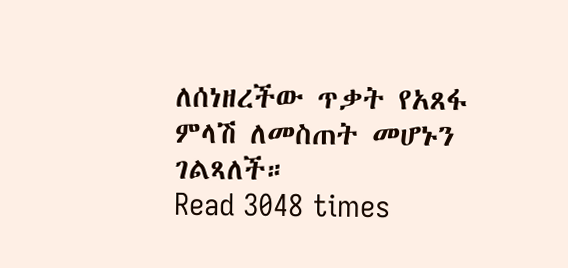ለሰነዘረችው ጥቃት የአጸፋ ምላሽ ለመስጠት መሆኑን ገልጻለች።
Read 3048 times